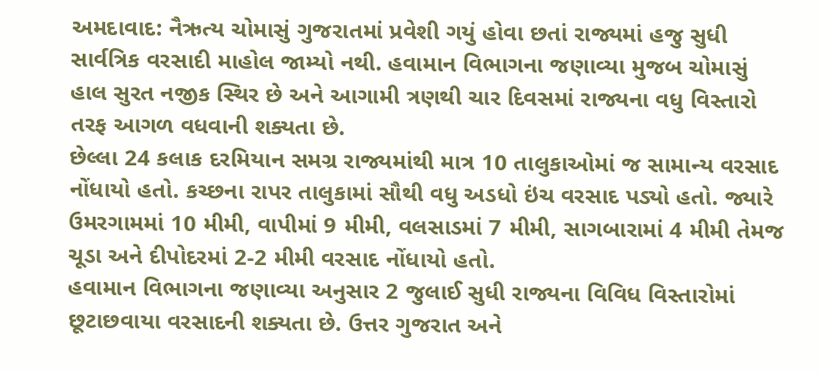અમદાવાદ: નૈઋત્ય ચોમાસું ગુજરાતમાં પ્રવેશી ગયું હોવા છતાં રાજ્યમાં હજુ સુધી સાર્વત્રિક વરસાદી માહોલ જામ્યો નથી. હવામાન વિભાગના જણાવ્યા મુજબ ચોમાસું હાલ સુરત નજીક સ્થિર છે અને આગામી ત્રણથી ચાર દિવસમાં રાજ્યના વધુ વિસ્તારો તરફ આગળ વધવાની શક્યતા છે.
છેલ્લા 24 કલાક દરમિયાન સમગ્ર રાજ્યમાંથી માત્ર 10 તાલુકાઓમાં જ સામાન્ય વરસાદ નોંધાયો હતો. કચ્છના રાપર તાલુકામાં સૌથી વધુ અડધો ઇંચ વરસાદ પડ્યો હતો. જ્યારે ઉમરગામમાં 10 મીમી, વાપીમાં 9 મીમી, વલસાડમાં 7 મીમી, સાગબારામાં 4 મીમી તેમજ ચૂડા અને દીપોદરમાં 2-2 મીમી વરસાદ નોંધાયો હતો.
હવામાન વિભાગના જણાવ્યા અનુસાર 2 જુલાઈ સુધી રાજ્યના વિવિધ વિસ્તારોમાં છૂટાછવાયા વરસાદની શક્યતા છે. ઉત્તર ગુજરાત અને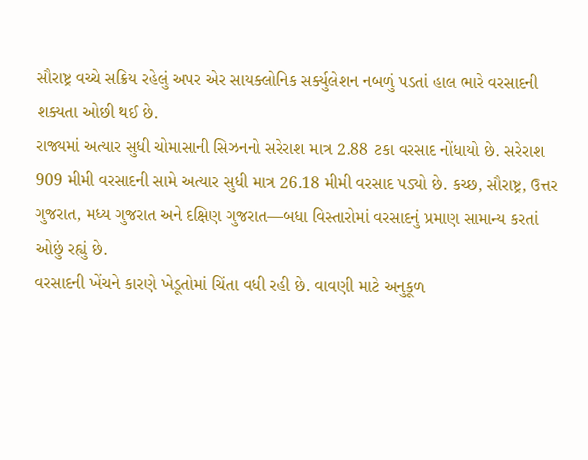સૌરાષ્ટ્ર વચ્ચે સક્રિય રહેલું અપર એર સાયક્લોનિક સર્ક્યુલેશન નબળું પડતાં હાલ ભારે વરસાદની શક્યતા ઓછી થઈ છે.
રાજ્યમાં અત્યાર સુધી ચોમાસાની સિઝનનો સરેરાશ માત્ર 2.88 ટકા વરસાદ નોંધાયો છે. સરેરાશ 909 મીમી વરસાદની સામે અત્યાર સુધી માત્ર 26.18 મીમી વરસાદ પડ્યો છે. કચ્છ, સૌરાષ્ટ્ર, ઉત્તર ગુજરાત, મધ્ય ગુજરાત અને દક્ષિણ ગુજરાત—બધા વિસ્તારોમાં વરસાદનું પ્રમાણ સામાન્ય કરતાં ઓછું રહ્યું છે.
વરસાદની ખેંચને કારણે ખેડૂતોમાં ચિંતા વધી રહી છે. વાવણી માટે અનુકૂળ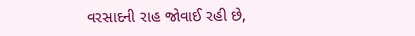વરસાદની રાહ જોવાઈ રહી છે,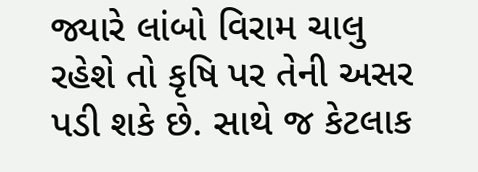જ્યારે લાંબો વિરામ ચાલુ રહેશે તો કૃષિ પર તેની અસર પડી શકે છે. સાથે જ કેટલાક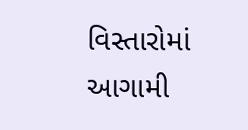વિસ્તારોમાં આગામી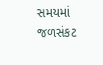સમયમાં જળસંકટ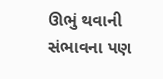ઊભું થવાની સંભાવના પણ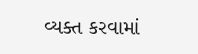વ્યક્ત કરવામાં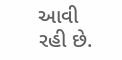આવી રહી છે.